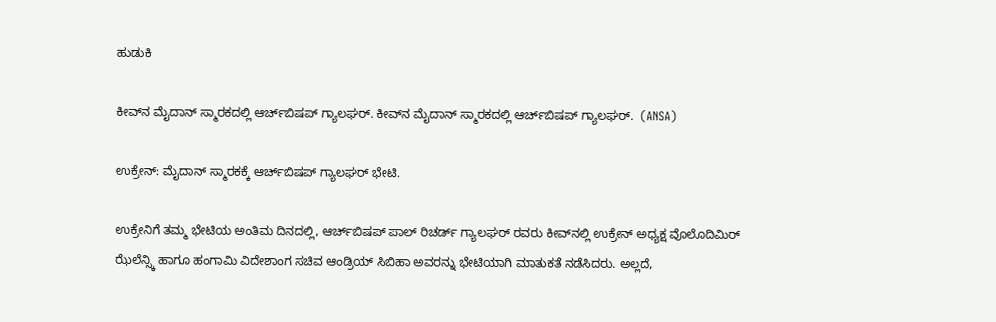ಹುಡುಕಿ

ಕೀವ್‌ನ ಮೈದಾನ್ ಸ್ಮಾರಕದಲ್ಲಿ ಆರ್ಚ್‌ಬಿಷಪ್ ಗ್ಯಾಲಘರ್. ಕೀವ್‌ನ ಮೈದಾನ್ ಸ್ಮಾರಕದಲ್ಲಿ ಆರ್ಚ್‌ಬಿಷಪ್ ಗ್ಯಾಲಘರ್.  (ANSA)

ಉಕ್ರೇನ್: ಮೈದಾನ್ ಸ್ಮಾರಕಕ್ಕೆ ಆರ್ಚ್‌ಬಿಷಪ್ ಗ್ಯಾಲಘರ್ ಭೇಟಿ.

ಉಕ್ರೇನಿಗೆ ತಮ್ಮ ಭೇಟಿಯ ಅಂತಿಮ ದಿನದಲ್ಲಿ, ಆರ್ಚ್‌ಬಿಷಪ್ ಪಾಲ್ ರಿಚರ್ಡ್ ಗ್ಯಾಲಘರ್ ರವರು ಕೀವ್‌ನಲ್ಲಿ ಉಕ್ರೇನ್ ಅಧ್ಯಕ್ಷ ವೊಲೊದಿಮಿರ್ ಝೆಲೆನ್ಸ್ಕಿ ಹಾಗೂ ಹಂಗಾಮಿ ವಿದೇಶಾಂಗ ಸಚಿವ ಆಂಡ್ರಿಯ್ ಸಿಬಿಹಾ ಅವರನ್ನು ಭೇಟಿಯಾಗಿ ಮಾತುಕತೆ ನಡೆಸಿದರು. ಅಲ್ಲದೆ,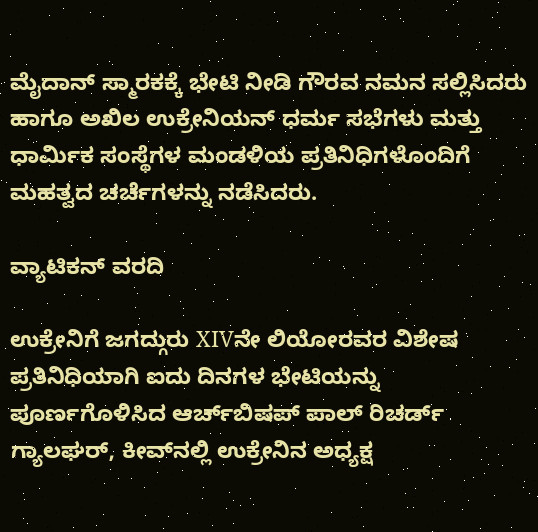ಮೈದಾನ್ ಸ್ಮಾರಕಕ್ಕೆ ಭೇಟಿ ನೀಡಿ ಗೌರವ ನಮನ ಸಲ್ಲಿಸಿದರು ಹಾಗೂ ಅಖಿಲ ಉಕ್ರೇನಿಯನ್ ಧರ್ಮ ಸಭೆಗಳು ಮತ್ತು ಧಾರ್ಮಿಕ ಸಂಸ್ಥೆಗಳ ಮಂಡಳಿಯ ಪ್ರತಿನಿಧಿಗಳೊಂದಿಗೆ ಮಹತ್ವದ ಚರ್ಚೆಗಳನ್ನು ನಡೆಸಿದರು.

ವ್ಯಾಟಿಕನ್ ವರದಿ

ಉಕ್ರೇನಿಗೆ ಜಗದ್ಗುರು XIVನೇ ಲಿಯೋರವರ ವಿಶೇಷ ಪ್ರತಿನಿಧಿಯಾಗಿ ಐದು ದಿನಗಳ ಭೇಟಿಯನ್ನು ಪೂರ್ಣಗೊಳಿಸಿದ ಆರ್ಚ್‌ಬಿಷಪ್ ಪಾಲ್ ರಿಚರ್ಡ್ ಗ್ಯಾಲಘರ್, ಕೀವ್‌ನಲ್ಲಿ ಉಕ್ರೇನಿನ ಅಧ್ಯಕ್ಷ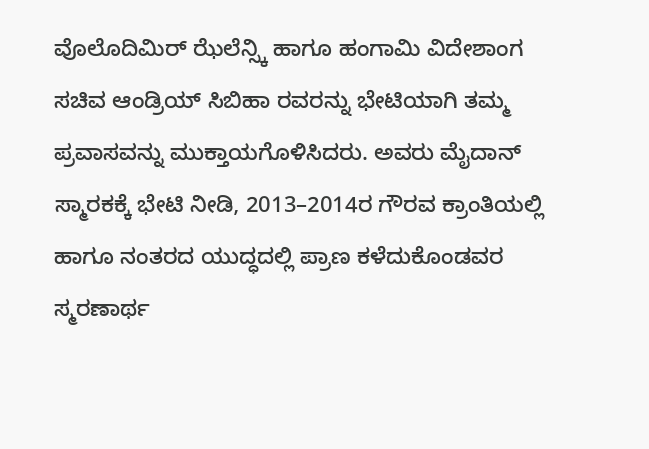ವೊಲೊದಿಮಿರ್ ಝೆಲೆನ್ಸ್ಕಿ ಹಾಗೂ ಹಂಗಾಮಿ ವಿದೇಶಾಂಗ ಸಚಿವ ಆಂಡ್ರಿಯ್ ಸಿಬಿಹಾ ರವರನ್ನು ಭೇಟಿಯಾಗಿ ತಮ್ಮ ಪ್ರವಾಸವನ್ನು ಮುಕ್ತಾಯಗೊಳಿಸಿದರು. ಅವರು ಮೈದಾನ್ ಸ್ಮಾರಕಕ್ಕೆ ಭೇಟಿ ನೀಡಿ, 2013–2014ರ ಗೌರವ ಕ್ರಾಂತಿಯಲ್ಲಿ ಹಾಗೂ ನಂತರದ ಯುದ್ಧದಲ್ಲಿ ಪ್ರಾಣ ಕಳೆದುಕೊಂಡವರ ಸ್ಮರಣಾರ್ಥ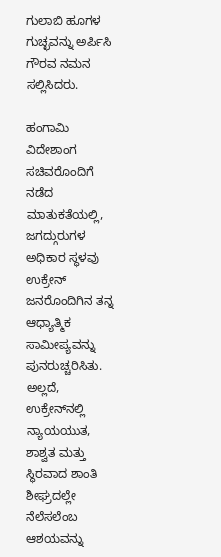ಗುಲಾಬಿ ಹೂಗಳ ಗುಚ್ಛವನ್ನು ಅರ್ಪಿಸಿ ಗೌರವ ನಮನ ಸಲ್ಲಿಸಿದರು.

ಹಂಗಾಮಿ ವಿದೇಶಾಂಗ ಸಚಿವರೊಂದಿಗೆ ನಡೆದ ಮಾತುಕತೆಯಲ್ಲಿ, ಜಗದ್ಗುರುಗಳ ಅಧಿಕಾರ ಸ್ಥಳವು ಉಕ್ರೇನ್ ಜನರೊಂದಿಗಿನ ತನ್ನ ಆಧ್ಯಾತ್ಮಿಕ ಸಾಮೀಪ್ಯವನ್ನು ಪುನರುಚ್ಚರಿಸಿತು. ಅಲ್ಲದೆ, ಉಕ್ರೇನ್‌ನಲ್ಲಿ ನ್ಯಾಯಯುತ, ಶಾಶ್ವತ ಮತ್ತು ಸ್ಥಿರವಾದ ಶಾಂತಿ ಶೀಘ್ರದಲ್ಲೇ ನೆಲೆಸಲೆಂಬ ಆಶಯವನ್ನು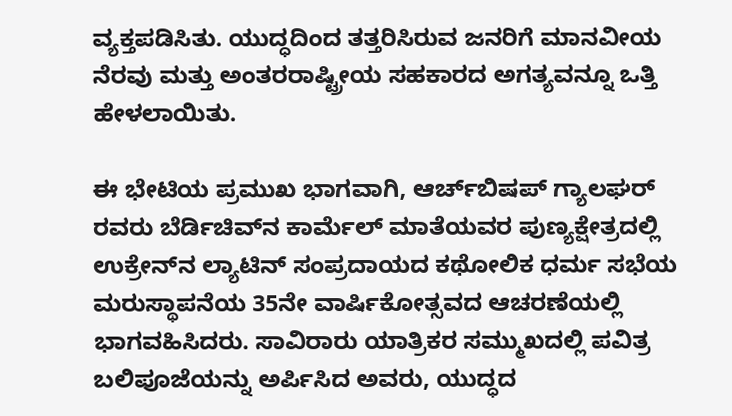ವ್ಯಕ್ತಪಡಿಸಿತು. ಯುದ್ಧದಿಂದ ತತ್ತರಿಸಿರುವ ಜನರಿಗೆ ಮಾನವೀಯ ನೆರವು ಮತ್ತು ಅಂತರರಾಷ್ಟ್ರೀಯ ಸಹಕಾರದ ಅಗತ್ಯವನ್ನೂ ಒತ್ತಿ ಹೇಳಲಾಯಿತು.

ಈ ಭೇಟಿಯ ಪ್ರಮುಖ ಭಾಗವಾಗಿ, ಆರ್ಚ್‌ಬಿಷಪ್ ಗ್ಯಾಲಘರ್ ರವರು ಬೆರ್ಡಿಚಿವ್‌ನ ಕಾರ್ಮೆಲ್ ಮಾತೆಯವರ ಪುಣ್ಯಕ್ಷೇತ್ರದಲ್ಲಿ ಉಕ್ರೇನ್‌ನ ಲ್ಯಾಟಿನ್ ಸಂಪ್ರದಾಯದ ಕಥೋಲಿಕ ಧರ್ಮ ಸಭೆಯ ಮರುಸ್ಥಾಪನೆಯ 35ನೇ ವಾರ್ಷಿಕೋತ್ಸವದ ಆಚರಣೆಯಲ್ಲಿ ಭಾಗವಹಿಸಿದರು. ಸಾವಿರಾರು ಯಾತ್ರಿಕರ ಸಮ್ಮುಖದಲ್ಲಿ ಪವಿತ್ರ ಬಲಿಪೂಜೆಯನ್ನು ಅರ್ಪಿಸಿದ ಅವರು, ಯುದ್ಧದ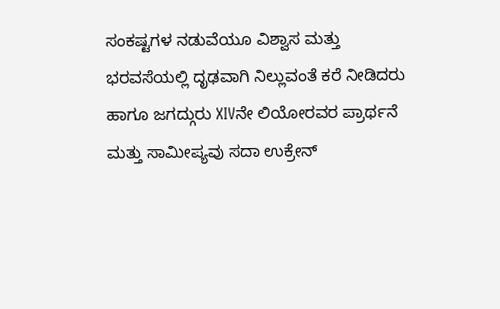ಸಂಕಷ್ಟಗಳ ನಡುವೆಯೂ ವಿಶ್ವಾಸ ಮತ್ತು ಭರವಸೆಯಲ್ಲಿ ದೃಢವಾಗಿ ನಿಲ್ಲುವಂತೆ ಕರೆ ನೀಡಿದರು ಹಾಗೂ ಜಗದ್ಗುರು XIVನೇ ಲಿಯೋರವರ ಪ್ರಾರ್ಥನೆ ಮತ್ತು ಸಾಮೀಪ್ಯವು ಸದಾ ಉಕ್ರೇನ್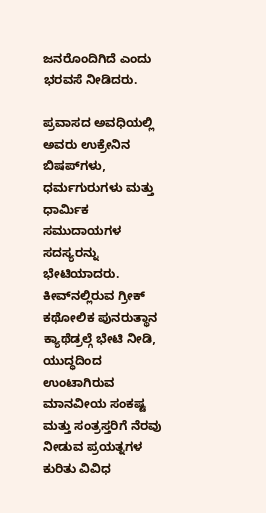ಜನರೊಂದಿಗಿದೆ ಎಂದು ಭರವಸೆ ನೀಡಿದರು.

ಪ್ರವಾಸದ ಅವಧಿಯಲ್ಲಿ ಅವರು ಉಕ್ರೇನಿನ ಬಿಷಪ್‌ಗಳು, ಧರ್ಮಗುರುಗಳು ಮತ್ತು ಧಾರ್ಮಿಕ ಸಮುದಾಯಗಳ ಸದಸ್ಯರನ್ನು ಭೇಟಿಯಾದರು. ಕೀವ್‌ನಲ್ಲಿರುವ ಗ್ರೀಕ್ ಕಥೋಲಿಕ ಪುನರುತ್ಥಾನ ಕ್ಯಾಥೆಡ್ರಲ್ಗೆ ಭೇಟಿ ನೀಡಿ, ಯುದ್ಧದಿಂದ ಉಂಟಾಗಿರುವ ಮಾನವೀಯ ಸಂಕಷ್ಟ ಮತ್ತು ಸಂತ್ರಸ್ತರಿಗೆ ನೆರವು ನೀಡುವ ಪ್ರಯತ್ನಗಳ ಕುರಿತು ವಿವಿಧ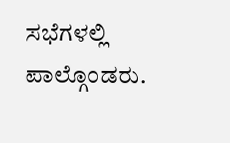ಸಭೆಗಳಲ್ಲಿ ಪಾಲ್ಗೊಂಡರು.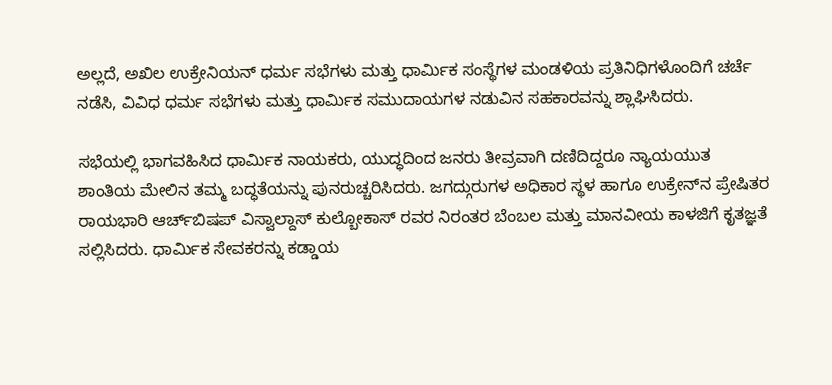ಅಲ್ಲದೆ, ಅಖಿಲ ಉಕ್ರೇನಿಯನ್ ಧರ್ಮ ಸಭೆಗಳು ಮತ್ತು ಧಾರ್ಮಿಕ ಸಂಸ್ಥೆಗಳ ಮಂಡಳಿಯ ಪ್ರತಿನಿಧಿಗಳೊಂದಿಗೆ ಚರ್ಚೆ ನಡೆಸಿ, ವಿವಿಧ ಧರ್ಮ ಸಭೆಗಳು ಮತ್ತು ಧಾರ್ಮಿಕ ಸಮುದಾಯಗಳ ನಡುವಿನ ಸಹಕಾರವನ್ನು ಶ್ಲಾಘಿಸಿದರು.

ಸಭೆಯಲ್ಲಿ ಭಾಗವಹಿಸಿದ ಧಾರ್ಮಿಕ ನಾಯಕರು, ಯುದ್ಧದಿಂದ ಜನರು ತೀವ್ರವಾಗಿ ದಣಿದಿದ್ದರೂ ನ್ಯಾಯಯುತ ಶಾಂತಿಯ ಮೇಲಿನ ತಮ್ಮ ಬದ್ಧತೆಯನ್ನು ಪುನರುಚ್ಚರಿಸಿದರು. ಜಗದ್ಗುರುಗಳ ಅಧಿಕಾರ ಸ್ಥಳ ಹಾಗೂ ಉಕ್ರೇನ್‌ನ ಪ್ರೇಷಿತರ ರಾಯಭಾರಿ ಆರ್ಚ್‌ಬಿಷಪ್ ವಿಸ್ವಾಲ್ದಾಸ್ ಕುಲ್ಬೋಕಾಸ್ ರವರ ನಿರಂತರ ಬೆಂಬಲ ಮತ್ತು ಮಾನವೀಯ ಕಾಳಜಿಗೆ ಕೃತಜ್ಞತೆ ಸಲ್ಲಿಸಿದರು. ಧಾರ್ಮಿಕ ಸೇವಕರನ್ನು ಕಡ್ಡಾಯ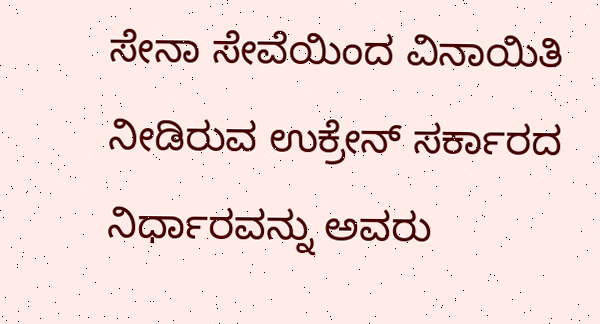ಸೇನಾ ಸೇವೆಯಿಂದ ವಿನಾಯಿತಿ ನೀಡಿರುವ ಉಕ್ರೇನ್ ಸರ್ಕಾರದ ನಿರ್ಧಾರವನ್ನು ಅವರು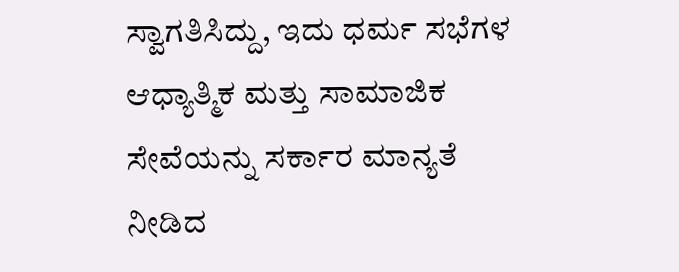ಸ್ವಾಗತಿಸಿದ್ದು, ಇದು ಧರ್ಮ ಸಭೆಗಳ ಆಧ್ಯಾತ್ಮಿಕ ಮತ್ತು ಸಾಮಾಜಿಕ ಸೇವೆಯನ್ನು ಸರ್ಕಾರ ಮಾನ್ಯತೆ ನೀಡಿದ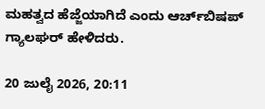ಮಹತ್ವದ ಹೆಜ್ಜೆಯಾಗಿದೆ ಎಂದು ಆರ್ಚ್‌ಬಿಷಪ್ ಗ್ಯಾಲಘರ್ ಹೇಳಿದರು.

20 ಜುಲೈ 2026, 20:11